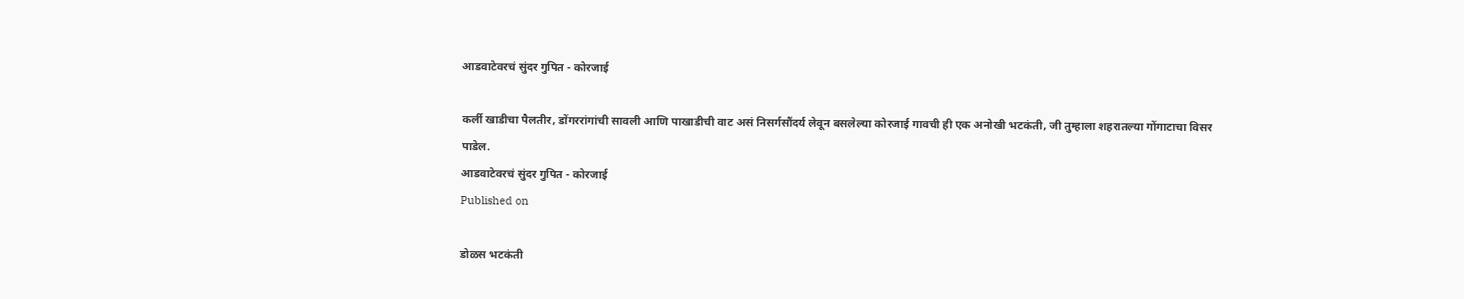आडवाटेवरचं सुंदर गुपित - कोरजाई

कर्ली खाडीचा पैलतीर, डोंगररांगांची सावली आणि पाखाडीची वाट असं निसर्गसौंदर्य लेवून बसलेल्या कोरजाई गावची ही एक अनोखी भटकंती, जी तुम्हाला शहरातल्या गोंगाटाचा विसर पाडेल.
आडवाटेवरचं सुंदर गुपित - कोरजाई
Published on

डोळस भटकंती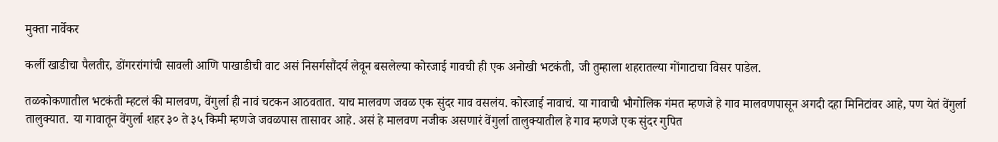मुक्ता नार्वेकर

कर्ली खाडीचा पैलतीर, डोंगररांगांची सावली आणि पाखाडीची वाट असं निसर्गसौंदर्य लेवून बसलेल्या कोरजाई गावची ही एक अनोखी भटकंती, जी तुम्हाला शहरातल्या गोंगाटाचा विसर पाडेल.

तळकोकणातील भटकंती म्हटलं की मालवण, वेंगुर्ला ही नावं चटकन आठवतात. याच मालवण जवळ एक सुंदर गाव वसलंय. कोरजाई नावाचं. या गावाची भौगोलिक गंमत म्हणजे हे गाव मालवणपासून अगदी दहा मिनिटांवर आहे, पण येतं वेंगुर्ला तालुक्यात. या गावातून वेंगुर्ला शहर ३० ते ३५ किमी म्हणजे जवळपास तासावर आहे. असं हे मालवण नजीक असणारं वेंगुर्ला तालुक्यातील हे गाव म्हणजे एक सुंदर गुपित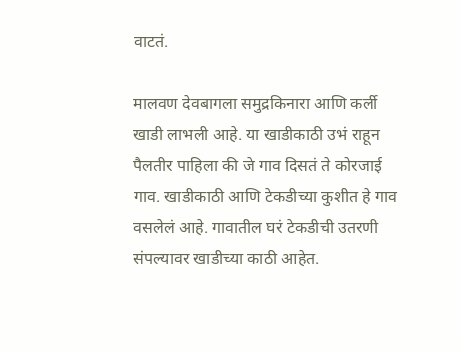वाटतं.

मालवण देवबागला समुद्रकिनारा आणि कर्ली खाडी लाभली आहे. या खाडीकाठी उभं राहून पैलतीर पाहिला की जे गाव दिसतं ते कोरजाई गाव. खाडीकाठी आणि टेकडीच्या कुशीत हे गाव वसलेलं आहे. गावातील घरं टेकडीची उतरणी संपल्यावर खाडीच्या काठी आहेत.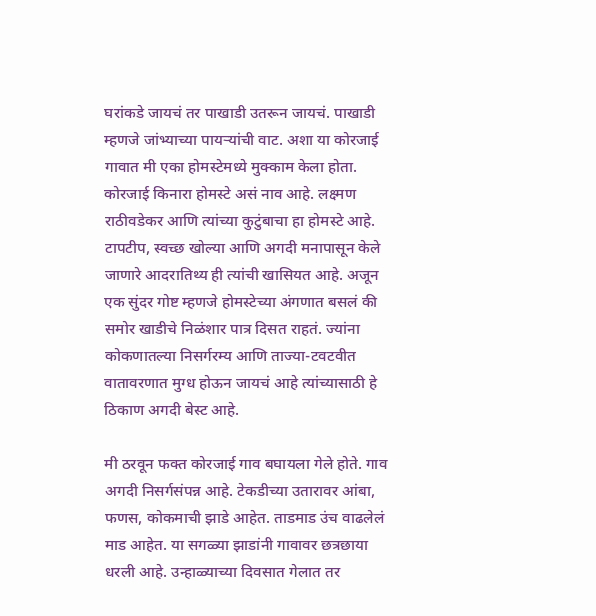घरांकडे जायचं तर पाखाडी उतरून जायचं. पाखाडी म्हणजे जांभ्याच्या पायऱ्यांची वाट. अशा या कोरजाई गावात मी एका होमस्टेमध्ये मुक्काम केला होता. कोरजाई किनारा होमस्टे असं नाव आहे. लक्ष्मण राठीवडेकर आणि त्यांच्या कुटुंबाचा हा होमस्टे आहे. टापटीप, स्वच्छ खोल्या आणि अगदी मनापासून केले जाणारे आदरातिथ्य ही त्यांची खासियत आहे. अजून एक सुंदर गोष्ट म्हणजे होमस्टेच्या अंगणात बसलं की समोर खाडीचे निळंशार पात्र दिसत राहतं. ज्यांना कोकणातल्या निसर्गरम्य आणि ताज्या-टवटवीत वातावरणात मुग्ध होऊन जायचं आहे त्यांच्यासाठी हे ठिकाण अगदी बेस्ट आहे.

मी ठरवून फक्त कोरजाई गाव बघायला गेले होते. गाव अगदी निसर्गसंपन्न आहे. टेकडीच्या उतारावर आंबा, फणस, कोकमाची झाडे आहेत. ताडमाड उंच वाढलेलं माड आहेत. या सगळ्या झाडांनी गावावर छत्रछाया धरली आहे. उन्हाळ्याच्या दिवसात गेलात तर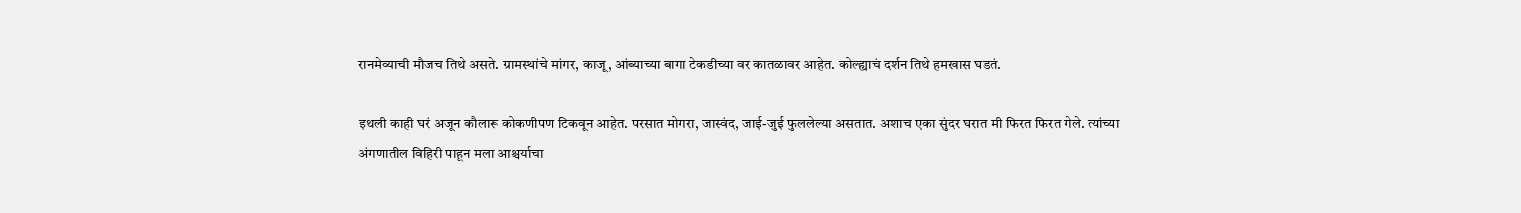रानमेव्याची मौजच तिथे असते. ग्रामस्थांचे मांगर, काजू, आंब्याच्या बागा टेकडीच्या वर कातळावर आहेत. कोल्ह्याचं दर्शन तिथे हमखास घडतं.

इथली काही घरं अजून कौलारू कोकणीपण टिकवून आहेत. परसात मोगरा, जास्वंद, जाई-जुई फुललेल्या असतात. अशाच एका सुंदर घरात मी फिरत फिरत गेले. त्यांच्या अंगणातील विहिरी पाहून मला आश्चर्याचा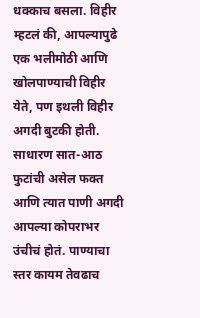धक्काच बसला. विहीर म्हटलं की, आपल्यापुढे एक भलीमोठी आणि खोलपाण्याची विहीर येते, पण इथली विहीर अगदी बुटकी होती. साधारण सात-आठ फुटांची असेल फक्त आणि त्यात पाणी अगदी आपल्या कोपराभर उंचीचं होतं. पाण्याचा स्तर कायम तेवढाच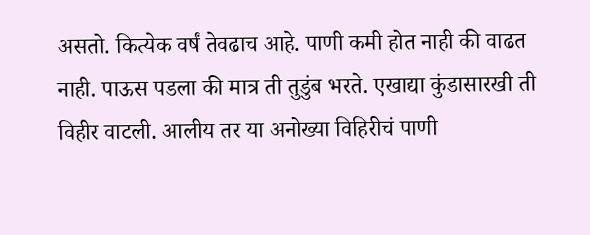असतो. कित्येक वर्षं तेवढाच आहे. पाणी कमी होत नाही की वाढत नाही. पाऊस पडला की मात्र ती तुडुंब भरते. एखाद्या कुंडासारखी ती विहीर वाटली. आलीय तर या अनोख्या विहिरीचं पाणी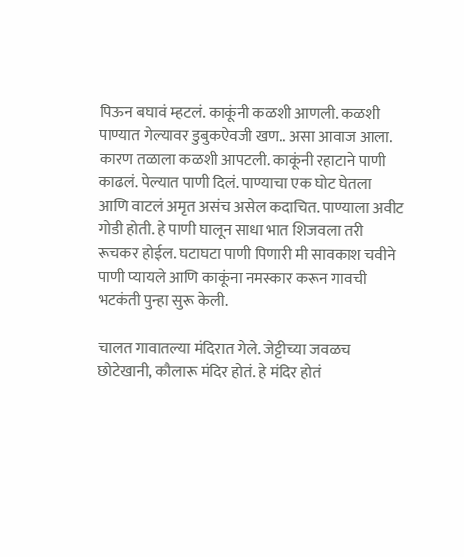पिऊन बघावं म्हटलं. काकूंनी कळशी आणली. कळशी पाण्यात गेल्यावर डुबुकऐवजी खण.. असा आवाज आला. कारण तळाला कळशी आपटली. काकूंनी रहाटाने पाणी काढलं. पेल्यात पाणी दिलं. पाण्याचा एक घोट घेतला आणि वाटलं अमृत असंच असेल कदाचित. पाण्याला अवीट गोडी होती. हे पाणी घालून साधा भात शिजवला तरी रूचकर होईल. घटाघटा पाणी पिणारी मी सावकाश चवीने पाणी प्यायले आणि काकूंना नमस्कार करून गावची भटकंती पुन्हा सुरू केली.

चालत गावातल्या मंदिरात गेले. जेट्टीच्या जवळच छोटेखानी, कौलारू मंदिर होतं. हे मंदिर होतं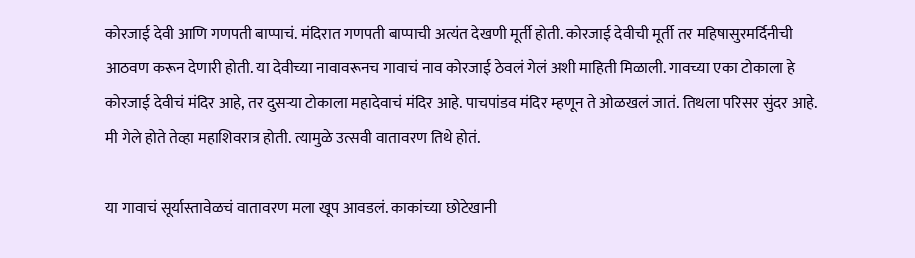कोरजाई देवी आणि गणपती बाप्पाचं. मंदिरात गणपती बाप्पाची अत्यंत देखणी मूर्ती होती. कोरजाई देवीची मूर्ती तर महिषासुरमर्दिनीची आठवण करून देणारी होती. या देवीच्या नावावरूनच गावाचं नाव कोरजाई ठेवलं गेलं अशी माहिती मिळाली. गावच्या एका टोकाला हे कोरजाई देवीचं मंदिर आहे, तर दुसऱ्या टोकाला महादेवाचं मंदिर आहे. पाचपांडव मंदिर म्हणून ते ओळखलं जातं. तिथला परिसर सुंदर आहे. मी गेले होते तेव्हा महाशिवरात्र होती. त्यामुळे उत्सवी वातावरण तिथे होतं.

या गावाचं सूर्यास्तावेळचं वातावरण मला खूप आवडलं. काकांच्या छोटेखानी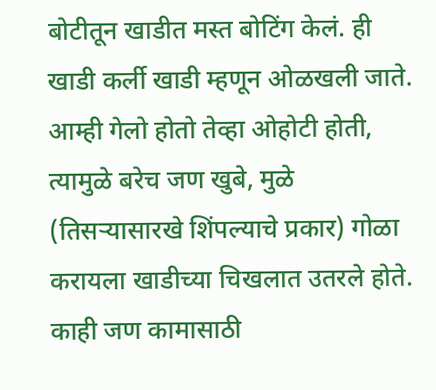बोटीतून खाडीत मस्त बोटिंग केलं. ही खाडी कर्ली खाडी म्हणून ओळखली जाते. आम्ही गेलो होतो तेव्हा ओहोटी होती, त्यामुळे बरेच जण खुबे, मुळे (तिसऱ्यासारखे शिंपल्याचे प्रकार) गोळा करायला खाडीच्या चिखलात उतरले होते. काही जण कामासाठी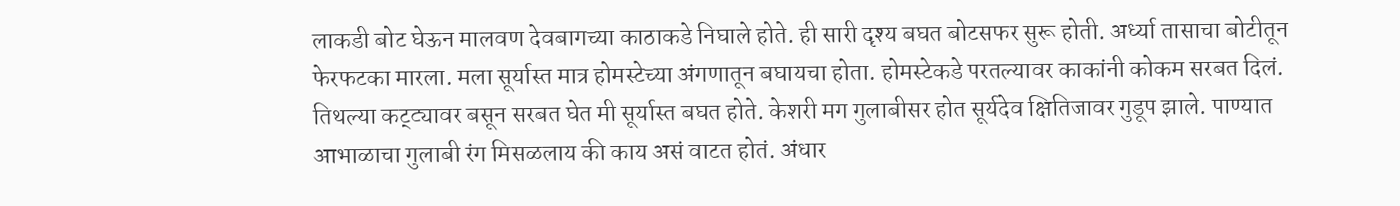लाकडी बोट घेऊन मालवण देवबागच्या काठाकडे निघाले होते. ही सारी दृश्य बघत बोटसफर सुरू होती. अर्ध्या तासाचा बोटीतून फेरफटका मारला. मला सूर्यास्त मात्र होमस्टेच्या अंगणातून बघायचा होता. होमस्टेकडे परतल्यावर काकांनी कोकम सरबत दिलं. तिथल्या कट्ट्यावर बसून सरबत घेत मी सूर्यास्त बघत होते. केशरी मग गुलाबीसर होत सूर्यदेव क्षितिजावर गुडूप झाले. पाण्यात आभाळाचा गुलाबी रंग मिसळलाय की काय असं वाटत होतं. अंधार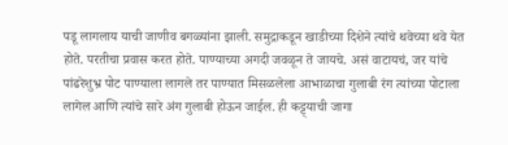पडू लागलाय याची जाणीव बगळ्यांना झाली. समुद्राकडून खाडीच्या दिशेने त्यांचे थवेच्या थवे येत होते. परतीचा प्रवास करत होते. पाण्याच्या अगदी जवळून ते जायचे. असं वाटायचं, जर यांचे पांढरेशुभ्र पोट पाण्याला लागले तर पाण्यात मिसळलेला आभाळाचा गुलाबी रंग त्यांच्या पोटाला लागेल आणि त्यांचे सारे अंग गुलाबी होऊन जाईल. ही कट्ट्याची जागा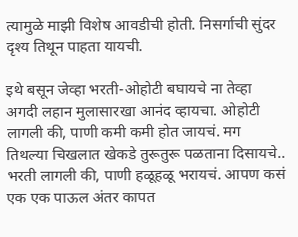त्यामुळे माझी विशेष आवडीची होती. निसर्गाची सुंदर दृश्य तिथून पाहता यायची.

इथे बसून जेव्हा भरती-ओहोटी बघायचे ना तेव्हा अगदी लहान मुलासारखा आनंद व्हायचा. ओहोटी लागली की, पाणी कमी कमी होत जायचं. मग तिथल्या चिखलात खेकडे तुरूतुरू पळताना दिसायचे.. भरती लागली की, पाणी हळूहळू भरायचं. आपण कसं एक एक पाऊल अंतर कापत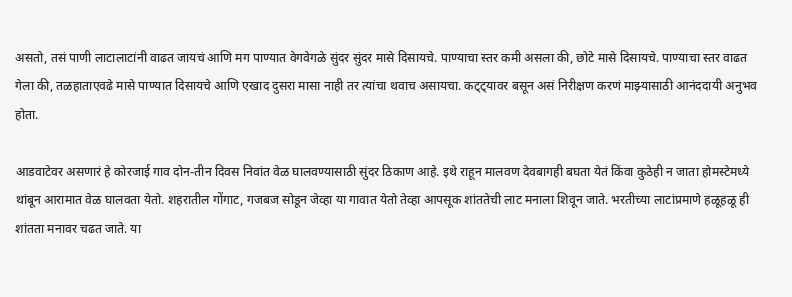असतो, तसं पाणी लाटालाटांनी वाढत जायचं आणि मग पाण्यात वेगवेगळे सुंदर सुंदर मासे दिसायचे. पाण्याचा स्तर कमी असला की, छोटे मासे दिसायचे. पाण्याचा स्तर वाढत गेला की, तळहाताएवढे मासे पाण्यात दिसायचे आणि एखाद दुसरा मासा नाही तर त्यांचा थवाच असायचा. कट्ट्यावर बसून असं निरीक्षण करणं माझ्यासाठी आनंददायी अनुभव होता.

आडवाटेवर असणारं हे कोरजाई गाव दोन-तीन दिवस निवांत वेळ घालवण्यासाठी सुंदर ठिकाण आहे. इथे राहून मालवण देवबागही बघता येतं किंवा कुठेही न जाता होमस्टेमध्ये थांबून आरामात वेळ घालवता येतो. शहरातील गोंगाट, गजबज सोडून जेव्हा या गावात येतो तेव्हा आपसूक शांततेची लाट मनाला शिवून जाते. भरतीच्या लाटांप्रमाणे हळूहळू ही शांतता मनावर चढत जाते. या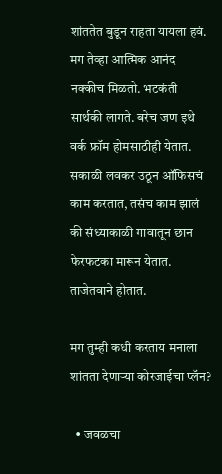शांततेत बुडून राहता यायला हवं. मग तेव्हा आत्मिक आनंद नक्कीच मिळतो. भटकंती सार्थकी लागते. बरेच जण इथे वर्क फ्रॉम होमसाठीही येतात. सकाळी लवकर उठून ऑफिसचं काम करतात, तसंच काम झालं की संध्याकाळी गावातून छान फेरफटका मारून येतात. ताजेतवाने होतात.

मग तुम्ही कधी करताय मनाला शांतता देणाऱ्या कोरजाईचा प्लॅन?

  • जवळचा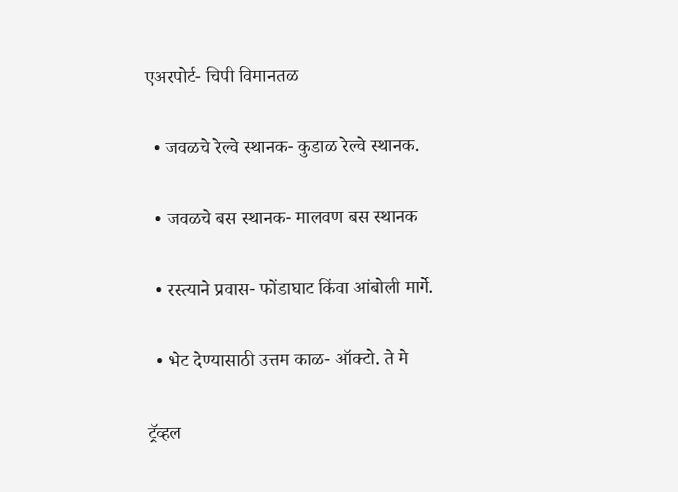एअरपोर्ट- चिपी विमानतळ

  • जवळचे रेल्वे स्थानक- कुडाळ रेल्वे स्थानक.

  • जवळचे बस स्थानक- मालवण बस स्थानक

  • रस्त्याने प्रवास- फोंडाघाट किंवा आंबोली मार्गे.

  • भेट देण्यासाठी उत्तम काळ- ऑक्टो. ते मे

ट्रॅव्हल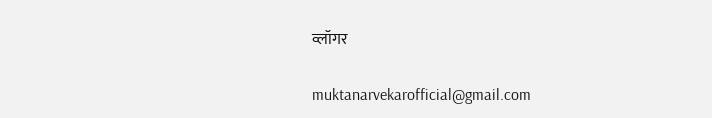व्लॉगर

muktanarvekarofficial@gmail.com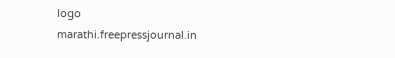logo
marathi.freepressjournal.in